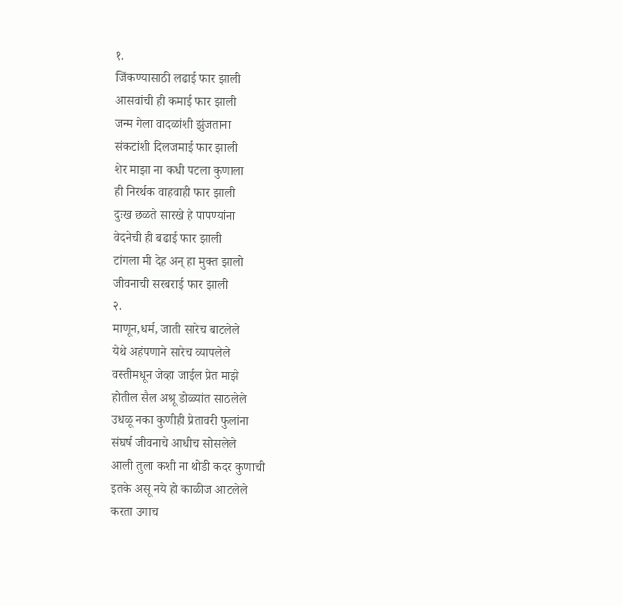१.
जिंकण्यासाठी लढाई फार झाली
आसवांची ही कमाई फार झाली
जन्म गेला वादळांशी झुंजताना
संकटांशी दिलजमाई फार झाली
शेर माझा ना कधी पटला कुणाला
ही निरर्थक वाहवाही फार झाली
दुःख छळते सारखे हे पापण्यांना
वेदनेची ही बढाई फार झाली
टांगला मी देह अन् हा मुक्त झालो
जीवनाची सरबराई फार झाली
२.
माणून,धर्म, जाती सारेच बाटलेले
येथे अहंपणाने सारेच व्यापलेले
वस्तीमधून जेव्हा जाईल प्रेत माझे
होतील सैल अश्रू डोळ्यांत साठलेले
उधळू नका कुणीही प्रेतावरी फुलांना
संघर्ष जीवनाचे आधीच सोसलेले
आली तुला कशी ना थोडी कदर कुणाची
इतके असू नये हो काळीज आटलेले
करता उगाच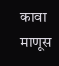कावा माणूस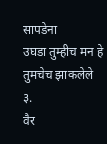सापडेना
उघडा तुम्हीच मन हे तुमचेच झाकलेले
३.
वैर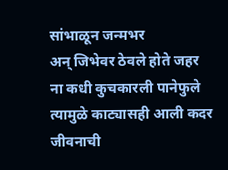सांभाळून जन्मभर
अन् जिभेवर ठेवले होते जहर
ना कधी कुचकारली पानेफुले
त्यामुळे काट्यासही आली कदर
जीवनाची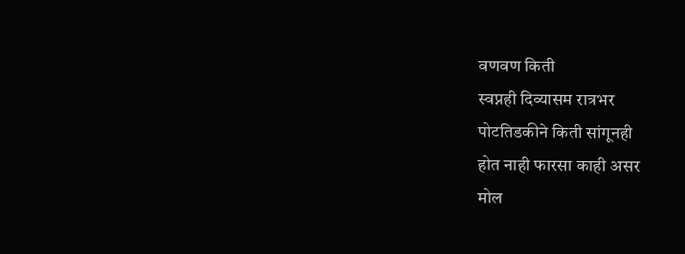वणवण किती
स्वप्नही दिव्यासम रात्रभर
पोटतिडकीने किती सांगूनही
होत नाही फारसा काही असर
मोल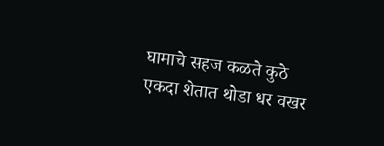घामाचे सहज कळते कुठे
एकदा शेतात थोडा धर वखर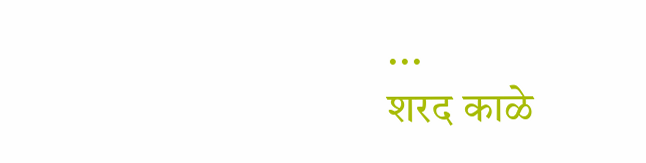...
शरद काळे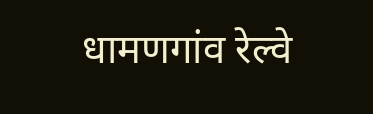धामणगांव रेल्वे